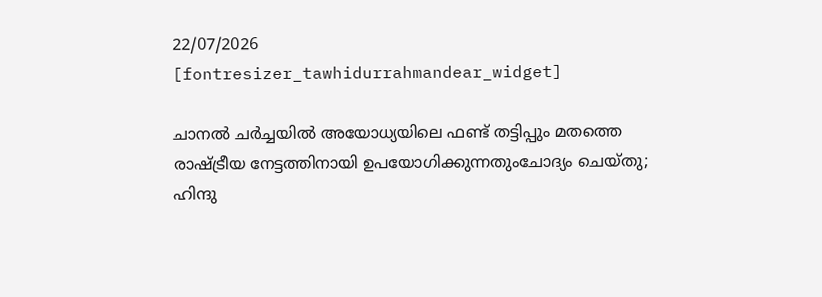22/07/2026
[fontresizer_tawhidurrahmandear_widget]

ചാനൽ ചർച്ചയിൽ അയോധ്യയിലെ ഫണ്ട് തട്ടിപ്പും മതത്തെ രാഷ്ട്രീയ നേട്ടത്തിനായി ഉപയോഗിക്കുന്നതുംചോദ്യം ചെയ്തു; ഹിന്ദു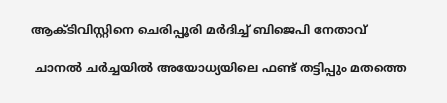ആക്ടിവിസ്റ്റിനെ ചെരിപ്പൂരി മർദിച്ച് ബിജെപി നേതാവ്

 ചാനൽ ചർച്ചയിൽ അയോധ്യയിലെ ഫണ്ട് തട്ടിപ്പും മതത്തെ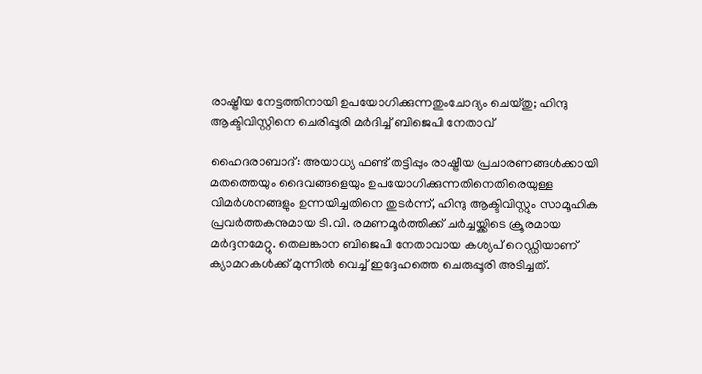രാഷ്ട്രീയ നേട്ടത്തിനായി ഉപയോഗിക്കുന്നതുംചോദ്യം ചെയ്തു; ഹിന്ദു ആക്ടിവിസ്റ്റിനെ ചെരിപ്പൂരി മർദിച്ച് ബിജെപി നേതാവ്

ഹൈദരാബാദ്: അയാധ്യ ഫണ്ട് തട്ടിപ്പും രാഷ്ട്രീയ പ്രചാരണങ്ങൾക്കായി മതത്തെയും ദൈവങ്ങളെയും ഉപയോഗിക്കുന്നതിനെതിരെയുള്ള വിമർശനങ്ങളും ഉന്നയിച്ചതിനെ തുടർന്ന്, ഹിന്ദു ആക്ടിവിസ്റ്റും സാമൂഹിക പ്രവർത്തകനുമായ ടി.വി. രമണമൂർത്തിക്ക് ചർച്ചയ്ക്കിടെ ക്രൂരമായ മർദ്ദനമേറ്റു. തെലങ്കാന ബിജെപി നേതാവായ കശ്യപ് റെഡ്ഡിയാണ് ക്യാമറകൾക്ക് മുന്നിൽ വെച്ച് ഇദ്ദേഹത്തെ ചെരുപ്പൂരി അടിച്ചത്.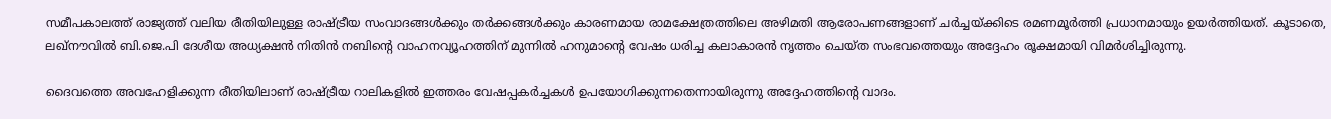സമീപകാലത്ത് രാജ്യത്ത് വലിയ രീതിയിലുള്ള രാഷ്ട്രീയ സംവാദങ്ങൾക്കും തർക്കങ്ങൾക്കും കാരണമായ രാമക്ഷേത്രത്തിലെ അഴിമതി ആരോപണങ്ങളാണ് ചർച്ചയ്ക്കിടെ രമണമൂർത്തി പ്രധാനമായും ഉയർത്തിയത്. കൂടാതെ, ലഖ്‌നൗവിൽ ബി.ജെ.പി ദേശീയ അധ്യക്ഷൻ നിതിൻ നബിന്റെ വാഹനവ്യൂഹത്തിന് മുന്നിൽ ഹനുമാന്റെ വേഷം ധരിച്ച കലാകാരൻ നൃത്തം ചെയ്ത സംഭവത്തെയും അദ്ദേഹം രൂക്ഷമായി വിമർശിച്ചിരുന്നു.

ദൈവത്തെ അവഹേളിക്കുന്ന രീതിയിലാണ് രാഷ്ട്രീയ റാലികളിൽ ഇത്തരം വേഷപ്പകർച്ചകൾ ഉപയോഗിക്കുന്നതെന്നായിരുന്നു അദ്ദേഹത്തിന്റെ വാദം.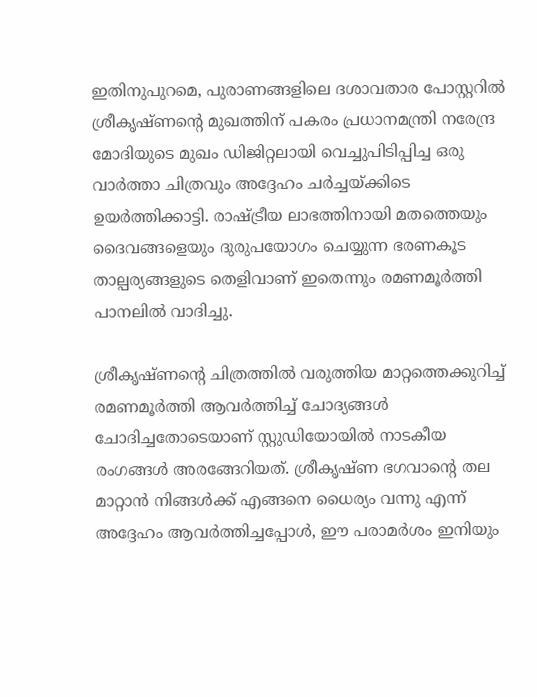ഇതിനുപുറമെ, പുരാണങ്ങളിലെ ദശാവതാര പോസ്റ്ററിൽ ശ്രീകൃഷ്ണന്റെ മുഖത്തിന് പകരം പ്രധാനമന്ത്രി നരേന്ദ്ര മോദിയുടെ മുഖം ഡിജിറ്റലായി വെച്ചുപിടിപ്പിച്ച ഒരു വാർത്താ ചിത്രവും അദ്ദേഹം ചർച്ചയ്ക്കിടെ ഉയർത്തിക്കാട്ടി. രാഷ്ട്രീയ ലാഭത്തിനായി മതത്തെയും ദൈവങ്ങളെയും ദുരുപയോഗം ചെയ്യുന്ന ഭരണകൂട താല്പര്യങ്ങളുടെ തെളിവാണ് ഇതെന്നും രമണമൂർത്തി പാനലിൽ വാദിച്ചു.

ശ്രീകൃഷ്ണന്റെ ചിത്രത്തിൽ വരുത്തിയ മാറ്റത്തെക്കുറിച്ച് രമണമൂർത്തി ആവർത്തിച്ച് ചോദ്യങ്ങൾ ചോദിച്ചതോടെയാണ് സ്റ്റുഡിയോയിൽ നാടകീയ രംഗങ്ങൾ അരങ്ങേറിയത്. ശ്രീകൃഷ്ണ ഭഗവാന്റെ തല മാറ്റാൻ നിങ്ങൾക്ക് എങ്ങനെ ധൈര്യം വന്നു എന്ന് അദ്ദേഹം ആവർത്തിച്ചപ്പോൾ, ഈ പരാമർശം ഇനിയും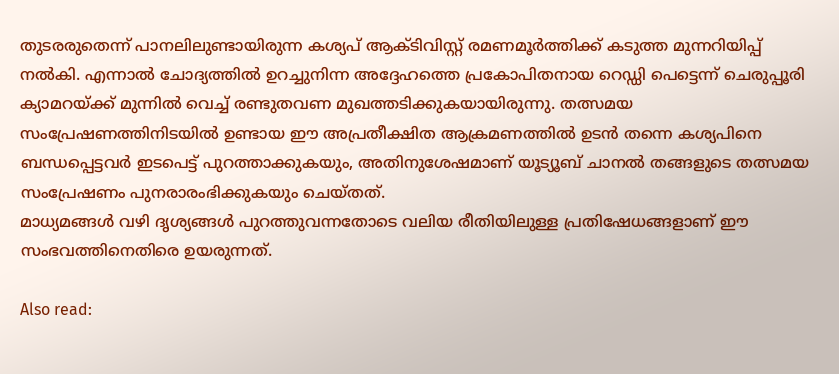തുടരരുതെന്ന് പാനലിലുണ്ടായിരുന്ന കശ്യപ് ആക്ടിവിസ്റ്റ് രമണമൂർത്തിക്ക് കടുത്ത മുന്നറിയിപ്പ് നൽകി. എന്നാൽ ചോദ്യത്തിൽ ഉറച്ചുനിന്ന അദ്ദേഹത്തെ പ്രകോപിതനായ റെഡ്ഡി പെട്ടെന്ന് ചെരുപ്പൂരി ക്യാമറയ്ക്ക് മുന്നിൽ വെച്ച് രണ്ടുതവണ മുഖത്തടിക്കുകയായിരുന്നു. തത്സമയ സംപ്രേഷണത്തിനിടയിൽ ഉണ്ടായ ഈ അപ്രതീക്ഷിത ആക്രമണത്തിൽ ഉടൻ തന്നെ കശ്യപിനെ ബന്ധപ്പെട്ടവർ ഇടപെട്ട് പുറത്താക്കുകയും, അതിനുശേഷമാണ് യൂട്യൂബ് ചാനൽ തങ്ങളുടെ തത്സമയ സംപ്രേഷണം പുനരാരംഭിക്കുകയും ചെയ്തത്.
മാധ്യമങ്ങൾ വഴി ദൃശ്യങ്ങൾ പുറത്തുവന്നതോടെ വലിയ രീതിയിലുള്ള പ്രതിഷേധങ്ങളാണ് ഈ സംഭവത്തിനെതിരെ ഉയരുന്നത്.

Also read: